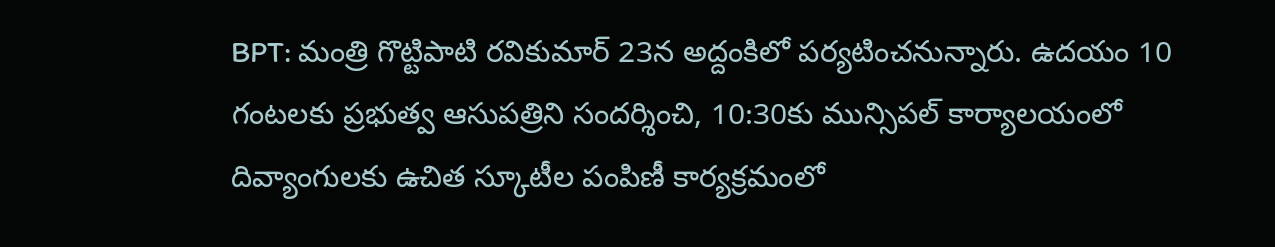BPT: మంత్రి గొట్టిపాటి రవికుమార్ 23న అద్దంకిలో పర్యటించనున్నారు. ఉదయం 10 గంటలకు ప్రభుత్వ ఆసుపత్రిని సందర్శించి, 10:30కు మున్సిపల్ కార్యాలయంలో దివ్యాంగులకు ఉచిత స్కూటీల పంపిణీ కార్యక్రమంలో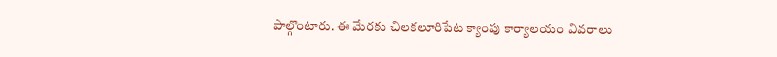పాల్గొంటారు. ఈ మేరకు చిలకలూరిపేట క్యాంపు కార్యాలయం వివరాలు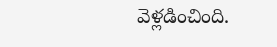వెళ్లడించింది.